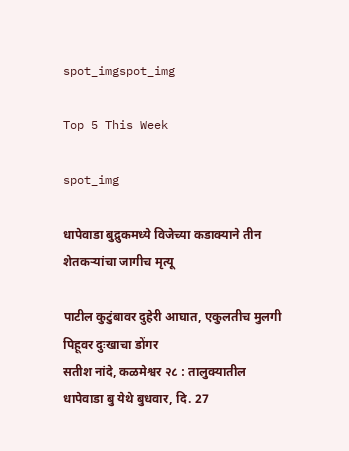spot_imgspot_img

Top 5 This Week

spot_img

धापेवाडा बुद्रुकमध्ये विजेच्या कडाक्याने तीन शेतकऱ्यांचा जागीच मृत्यू

पाटील कुटुंबावर दुहेरी आघात, एकुलतीच मुलगी पिहूवर दुःखाचा डोंगर
सतीश नांदे, कळमेश्वर २८ : तालुक्यातील धापेवाडा बु येथे बुधवार, दि. 27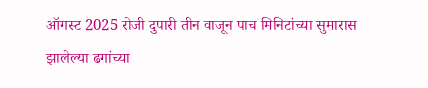ऑगस्ट 2025 रोजी दुपारी तीन वाजून पाच मिनिटांच्या सुमारास झालेल्या ढगांच्या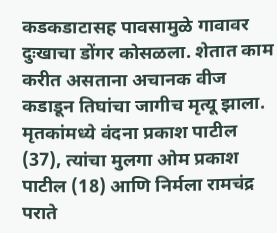कडकडाटासह पावसामुळे गावावर दुःखाचा डोंगर कोसळला. शेतात काम करीत असताना अचानक वीज कडाडून तिघांचा जागीच मृत्यू झाला. मृतकांमध्ये वंदना प्रकाश पाटील (37), त्यांचा मुलगा ओम प्रकाश पाटील (18) आणि निर्मला रामचंद्र पराते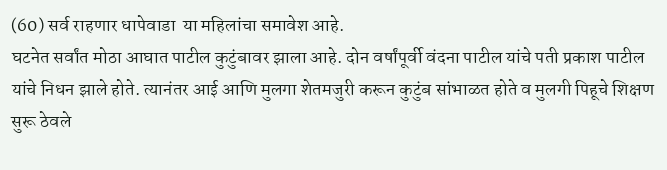(60) सर्व राहणार धापेवाडा  या महिलांचा समावेश आहे.
घटनेत सर्वांत मोठा आघात पाटील कुटुंबावर झाला आहे. दोन वर्षांपूर्वी वंदना पाटील यांचे पती प्रकाश पाटील यांचे निधन झाले होते. त्यानंतर आई आणि मुलगा शेतमजुरी करून कुटुंब सांभाळत होते व मुलगी पिहूचे शिक्षण सुरू ठेवले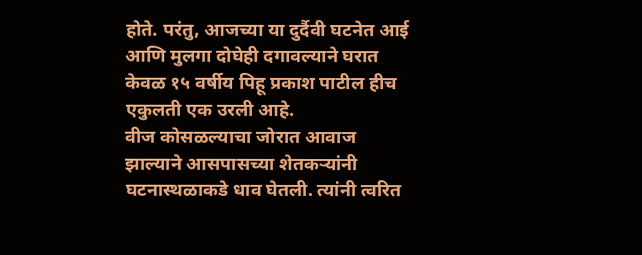होते. परंतु, आजच्या या दुर्दैवी घटनेत आई आणि मुलगा दोघेही दगावल्याने घरात केवळ १५ वर्षीय पिहू प्रकाश पाटील हीच एकुलती एक उरली आहे.
वीज कोसळल्याचा जोरात आवाज झाल्याने आसपासच्या शेतकऱ्यांनी घटनास्थळाकडे धाव घेतली. त्यांनी त्वरित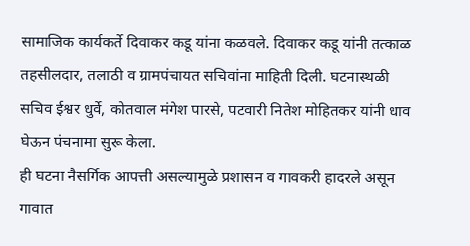सामाजिक कार्यकर्ते दिवाकर कडू यांना कळवले. दिवाकर कडू यांनी तत्काळ तहसीलदार, तलाठी व ग्रामपंचायत सचिवांना माहिती दिली. घटनास्थळी सचिव ईश्वर धुर्वे, कोतवाल मंगेश पारसे, पटवारी नितेश मोहितकर यांनी धाव घेऊन पंचनामा सुरू केला.
ही घटना नैसर्गिक आपत्ती असल्यामुळे प्रशासन व गावकरी हादरले असून गावात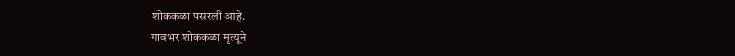शोककळा पसरली आहे.
गावभर शोककळा मृत्यूने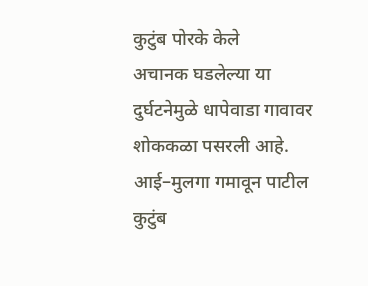कुटुंब पोरके केले
अचानक घडलेल्या या दुर्घटनेमुळे धापेवाडा गावावर शोककळा पसरली आहे. आई–मुलगा गमावून पाटील कुटुंब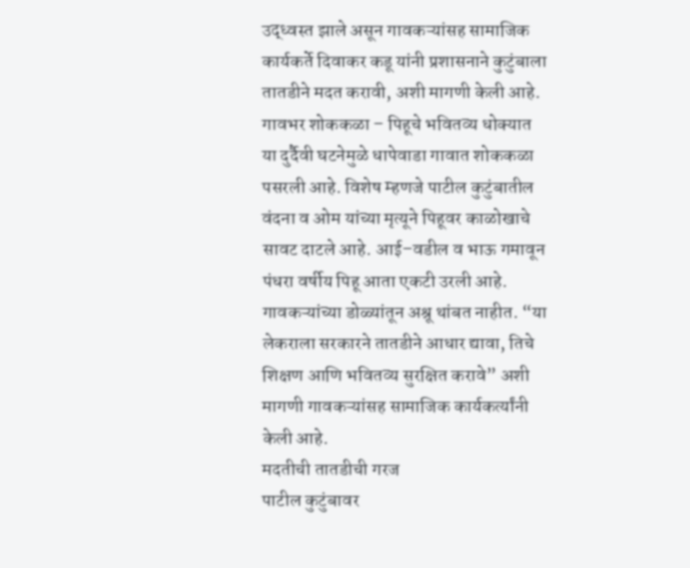उद्ध्वस्त झाले असून गावकऱ्यांसह सामाजिक कार्यकर्ते दिवाकर कडू यांनी प्रशासनाने कुटुंबाला तातडीने मदत करावी, अशी मागणी केली आहे.
गावभर शोककळा – पिहूचे भवितव्य धोक्यात
या दुर्दैवी घटनेमुळे धापेवाडा गावात शोककळा पसरली आहे. विशेष म्हणजे पाटील कुटुंबातील वंदना व ओम यांच्या मृत्यूने पिहूवर काळोखाचे सावट दाटले आहे. आई–वडील व भाऊ गमावून पंधरा वर्षीय पिहू आता एकटी उरली आहे.
गावकऱ्यांच्या डोळ्यांतून अश्रू थांबत नाहीत. “या लेकराला सरकारने तातडीने आधार द्यावा, तिचे शिक्षण आणि भवितव्य सुरक्षित करावे” अशी मागणी गावकऱ्यांसह सामाजिक कार्यकर्त्यांनी केली आहे.
मदतीची तातडीची गरज
पाटील कुटुंबावर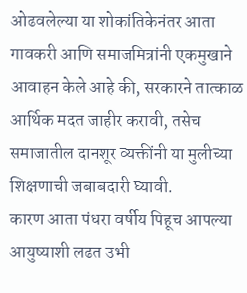ओढवलेल्या या शोकांतिकेनंतर आता गावकरी आणि समाजमित्रांनी एकमुखाने आवाहन केले आहे की, सरकारने तात्काळ आर्थिक मदत जाहीर करावी, तसेच समाजातील दानशूर व्यक्तींनी या मुलीच्या शिक्षणाची जबाबदारी घ्यावी.
कारण आता पंधरा वर्षीय पिहूच आपल्या आयुष्याशी लढत उभी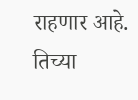राहणार आहे. तिच्या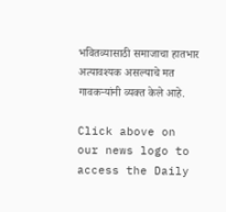भवितव्यासाठी समाजाचा हातभार अत्यावश्यक असल्याचे मत गावकऱ्यांनी व्यक्त केले आहे.

Click above on our news logo to access the Daily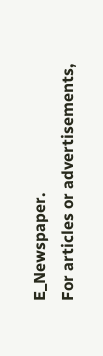E_Newspaper.
For articles or advertisements,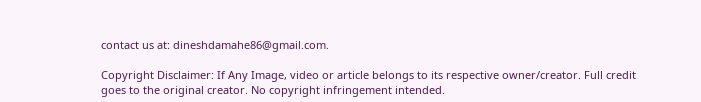contact us at: dineshdamahe86@gmail.com.

Copyright Disclaimer: If Any Image, video or article belongs to its respective owner/creator. Full credit goes to the original creator. No copyright infringement intended.